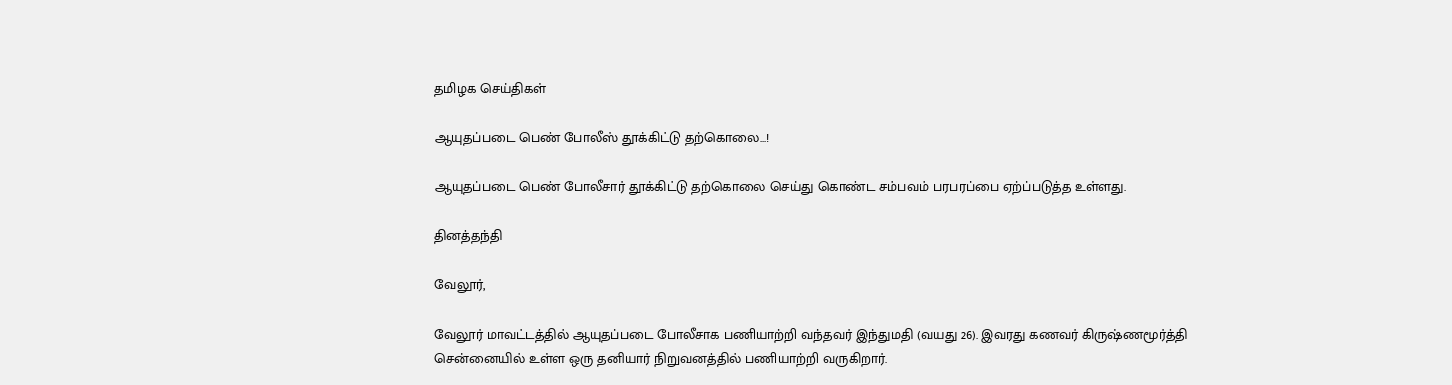தமிழக செய்திகள்

ஆயுதப்படை பெண் போலீஸ் தூக்கிட்டு தற்கொலை...!

ஆயுதப்படை பெண் போலீசார் தூக்கிட்டு தற்கொலை செய்து கொண்ட சம்பவம் பரபரப்பை ஏற்ப்படுத்த உள்ளது.

தினத்தந்தி

வேலூர்,

வேலூர் மாவட்டத்தில் ஆயுதப்படை போலீசாக பணியாற்றி வந்தவர் இந்துமதி (வயது 26). இவரது கணவர் கிருஷ்ணமூர்த்தி சென்னையில் உள்ள ஒரு தனியார் நிறுவனத்தில் பணியாற்றி வருகிறார்.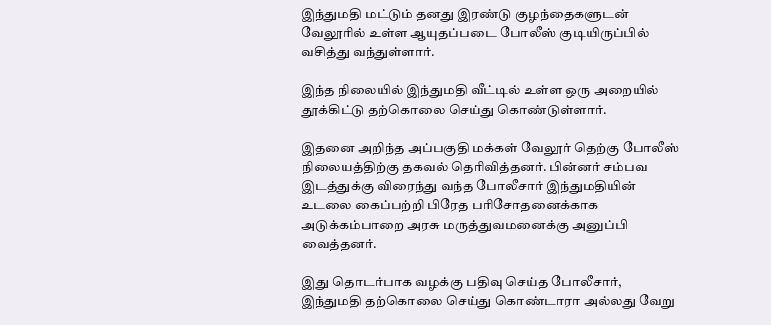இந்துமதி மட்டும் தனது இரண்டு குழந்தைகளுடன் வேலூரில் உள்ள ஆயுதப்படை போலீஸ் குடியிருப்பில் வசித்து வந்துள்ளார்.

இந்த நிலையில் இந்துமதி வீட்டில் உள்ள ஒரு அறையில் தூக்கிட்டு தற்கொலை செய்து கொண்டுள்ளார்.

இதனை அறிந்த அப்பகுதி மக்கள் வேலூர் தெற்கு போலீஸ் நிலையத்திற்கு தகவல் தெரிவித்தனர். பின்னர் சம்பவ இடத்துக்கு விரைந்து வந்த போலீசார் இந்துமதியின் உடலை கைப்பற்றி பிரேத பரிசோதனைக்காக அடுக்கம்பாறை அரசு மருத்துவமனைக்கு அனுப்பி வைத்தனர்.

இது தொடர்பாக வழக்கு பதிவு செய்த போலீசார், இந்துமதி தற்கொலை செய்து கொண்டாரா அல்லது வேறு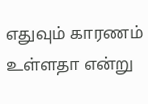எதுவும் காரணம் உள்ளதா என்று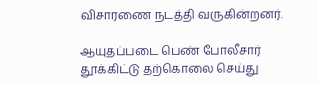விசாரணை நடத்தி வருகின்றனர்.

ஆயுதப்படை பெண் போலீசார் தூக்கிட்டு தற்கொலை செய்து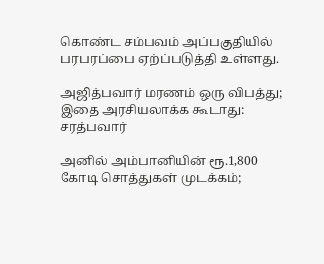கொண்ட சம்பவம் அப்பகுதியில் பரபரப்பை ஏற்ப்படுத்தி உள்ளது.

அஜித்பவார் மரணம் ஒரு விபத்து; இதை அரசியலாக்க கூடாது: சரத்பவார்

அனில் அம்பானியின் ரூ.1,800 கோடி சொத்துகள் முடக்கம்;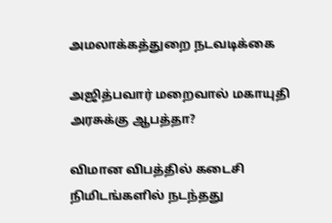அமலாக்கத்துறை நடவடிக்கை

அஜித்பவார் மறைவால் மகாயுதி அரசுக்கு ஆபத்தா?

விமான விபத்தில் கடைசி நிமிடங்களில் நடந்தது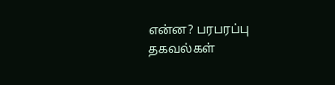என்ன? பரபரப்பு தகவல்கள்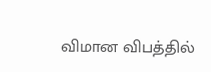விமான விபத்தில்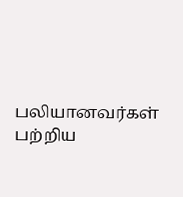பலியானவர்கள் பற்றிய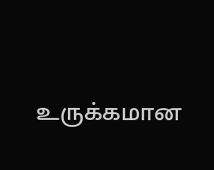உருக்கமான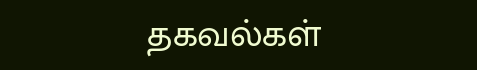தகவல்கள்